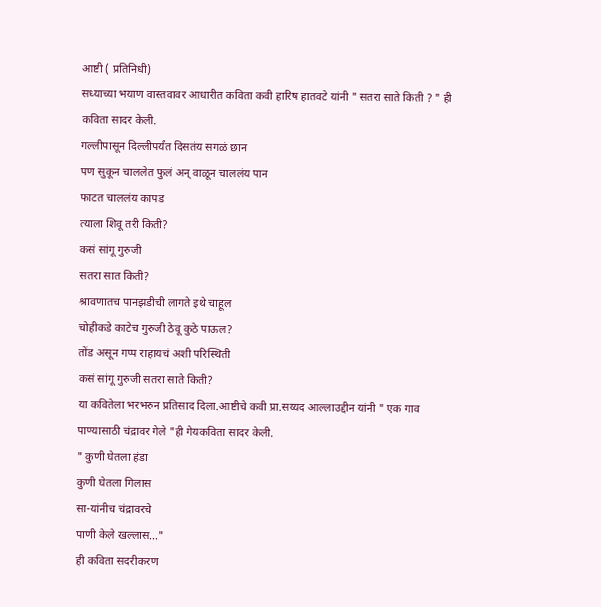आष्टी ( प्रतिनिधी)
सध्याच्या भयाण वास्तवावर आधारीत कविता कवी हारिष हातवटे यांनी " सतरा साते किती ? " ही कविता सादर केली.
गल्लीपासून दिल्लीपर्यंत दिसतंय सगळं छान
पण सुकून चाललेत फुलं अन् वाळून चाललंय पान
फाटत चाललंय कापड
त्याला शिवू तरी किती?
कसं सांगू गुरुजी
सतरा सात किती?
श्रावणातच पानझडीची लागते इथे चाहूल
चोहीकडे काटेच गुरुजी ठेवू कुठे पाऊल?
तोंड असून गप्प राहायचं अशी परिस्थिती
कसं सांगू गुरुजी सतरा साते किती?
या कवितेला भरभरुन प्रतिसाद दिला.आष्टीचे कवी प्रा.सय्यद आल्लाउद्दीन यांनी " एक गाव पाण्यासाठी चंद्रावर गेले "ही गेयकविता सादर केली.
" कुणी घेतला हंडा
कुणी घेतला गिलास
सा-यांनीच चंद्रावरचे
पाणी केले खल्लास..."
ही कविता सदरीकरण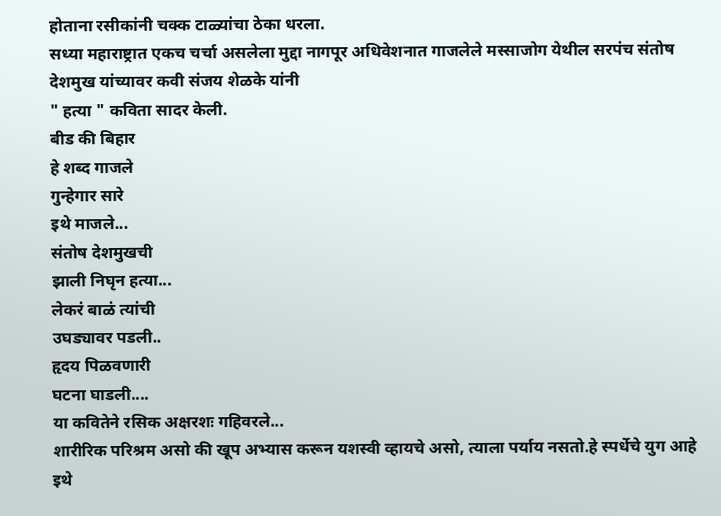होताना रसीकांनी चक्क टाळ्यांचा ठेका धरला.
सध्या महाराष्ट्रात एकच चर्चा असलेला मुद्दा नागपूर अधिवेशनात गाजलेले मस्साजोग येथील सरपंच संतोष देशमुख यांच्यावर कवी संजय शेळके यांनी
" हत्या " कविता सादर केली.
बीड की बिहार
हे शब्द गाजले
गुन्हेगार सारे
इथे माजले...
संतोष देशमुखची
झाली निघृन हत्या...
लेकरं बाळं त्यांची
उघड्यावर पडली..
हृदय पिळवणारी
घटना घाडली....
या कवितेने रसिक अक्षरशः गहिवरले...
शारीरिक परिश्रम असो की खूप अभ्यास करून यशस्वी व्हायचे असो, त्याला पर्याय नसतो.हे स्पर्धेचे युग आहे इथे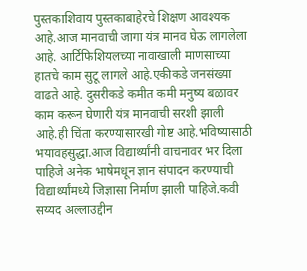पुस्तकाशिवाय पुस्तकाबाहेरचे शिक्षण आवश्यक आहे.आज मानवाची जागा यंत्र मानव घेऊ लागलेला आहे. आर्टिफिशियलच्या नावाखाली माणसाच्या हातचे काम सुटू लागले आहे.एकीकडे जनसंख्या वाढते आहे. दुसरीकडे कमीत कमी मनुष्य बळावर काम करून घेणारी यंत्र मानवाची सरशी झाली आहे.ही चिंता करण्यासारखी गोष्ट आहे.भविष्यासाठी भयावहसुद्धा.आज विद्यार्थ्यांनी वाचनावर भर दिला पाहिजे अनेक भाषेमधून ज्ञान संपादन करण्याची विद्यार्थ्यांमध्ये जिज्ञासा निर्माण झाली पाहिजे.कवी सय्यद अल्लाउद्दीन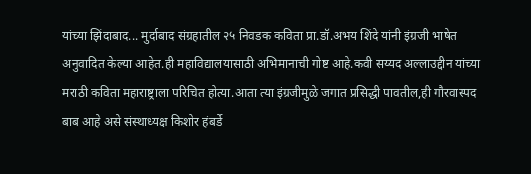यांच्या झिंदाबाद... मुर्दाबाद संग्रहातील २५ निवडक कविता प्रा.डॉ.अभय शिंदे यांनी इंग्रजी भाषेत अनुवादित केल्या आहेत.ही महाविद्यालयासाठी अभिमानाची गोष्ट आहे.कवी सय्यद अल्लाउद्दीन यांच्या मराठी कविता महाराष्ट्राला परिचित होत्या.आता त्या इंग्रजीमुळे जगात प्रसिद्धी पावतील,ही गौरवास्पद बाब आहे असे संस्थाध्यक्ष किशोर हंबर्डे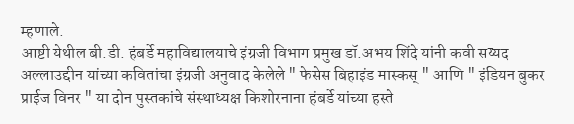म्हणाले.
आष्टी येथील बी.डी. हंबर्डे महाविद्यालयाचे इंग्रजी विभाग प्रमुख डॉ.अभय शिंदे यांनी कवी सय्यद अल्लाउद्दीन यांच्या कवितांचा इंग्रजी अनुवाद केलेले " फेसेस बिहाइंड मास्कस् " आणि " इंडियन बुकर प्राईज विनर " या दोन पुस्तकांचे संस्थाध्यक्ष किशोरनाना हंबर्डे यांच्या हस्ते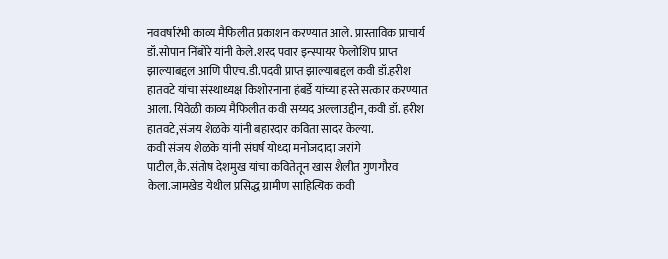नववर्षारंभी काव्य मैफिलीत प्रकाशन करण्यात आले. प्रास्ताविक प्राचार्य डॉ.सोपान निंबोरे यांनी केले.शरद पवार इन्स्पायर फेलोशिप प्राप्त झाल्याबद्दल आणि पीएच.डी.पदवी प्राप्त झाल्याबद्दल कवी डॉ.हरीश हातवटे यांचा संस्थाध्यक्ष किशोरनाना हंबर्डे यांच्या हस्ते सत्कार करण्यात आला. यिवेळी काव्य मैफिलीत कवी सय्यद अल्लाउद्दीन,कवी डॉ. हरीश हातवटे,संजय शेळके यांनी बहारदार कविता सादर केल्या.
कवी संजय शेळके यांनी संघर्ष योध्दा मनोजदादा जरांगे पाटील,कै.संतोष देशमुख यांचा कवितेतून खास शैलीत गुणगौरव केला.जामखेड येथील प्रसिद्ध ग्रामीण साहित्यिक कवी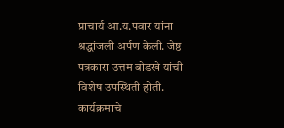प्राचार्य आ.य.पवार यांना श्रद्धांजली अर्पण केली. जेष्ठ पत्रकारा उत्तम बोडखे यांची विशेष उपस्थिती होती. कार्यक्रमाचे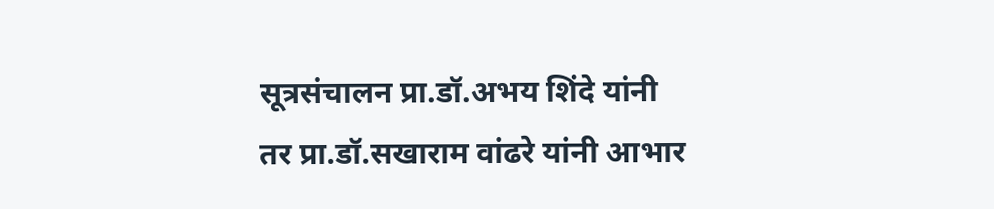सूत्रसंचालन प्रा.डॉ.अभय शिंदे यांनी तर प्रा.डॉ.सखाराम वांढरे यांनी आभार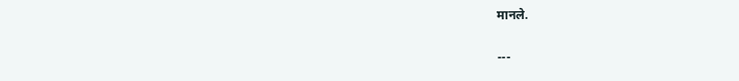मानले.

---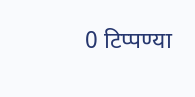0 टिप्पण्या